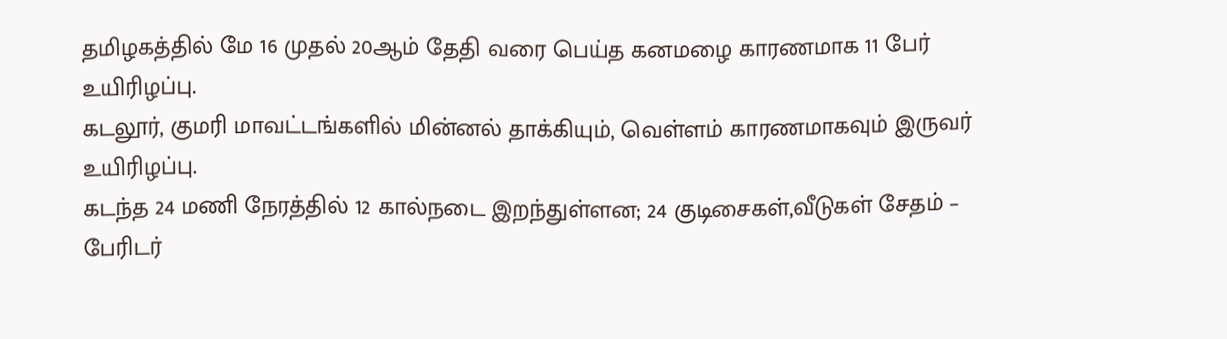தமிழகத்தில் மே 16 முதல் 20ஆம் தேதி வரை பெய்த கனமழை காரணமாக 11 பேர் உயிரிழப்பு.
கடலூர், குமரி மாவட்டங்களில் மின்னல் தாக்கியும், வெள்ளம் காரணமாகவும் இருவர் உயிரிழப்பு.
கடந்த 24 மணி நேரத்தில் 12 கால்நடை இறந்துள்ளன; 24 குடிசைகள்,வீடுகள் சேதம் – பேரிடர்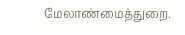மேலாண்மைத்துறை.